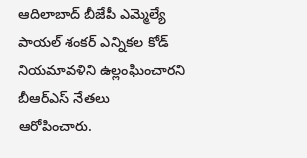ఆదిలాబాద్ బీజేపీ ఎమ్మెల్యే పాయల్ శంకర్ ఎన్నికల కోడ్ నియమావళిని ఉల్లంఘించారని బీఆర్ఎస్ నేతలు ఆరోపించారు.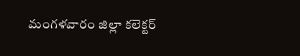మంగళవారం జిల్లా కలెక్టర్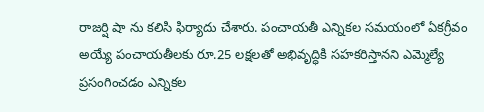రాజర్షి షా ను కలిసి ఫిర్యాదు చేశారు. పంచాయతీ ఎన్నికల సమయంలో ఏకగ్రీవం అయ్యే పంచాయతీలకు రూ.25 లక్షలతో అభివృద్ధికి సహకరిస్తానని ఎమ్మెల్యే ప్రసంగించడం ఎన్నికల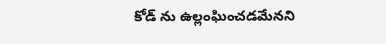కోడ్ ను ఉల్లంఘించడమేనని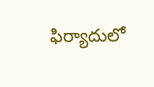ఫిర్యాదులో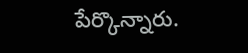పేర్కొన్నారు.